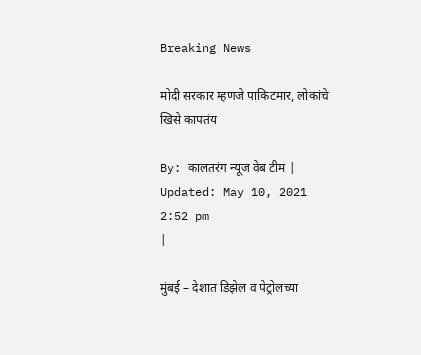Breaking News

मोदी सरकार म्हणजे पाकिटमार, लोकांचे खिसे कापतंय

By: कालतरंग न्यूज वेब टीम | Updated: May 10, 2021 2:52 pm
|

मुंबई – देशात डिझेल व पेट्रोलच्या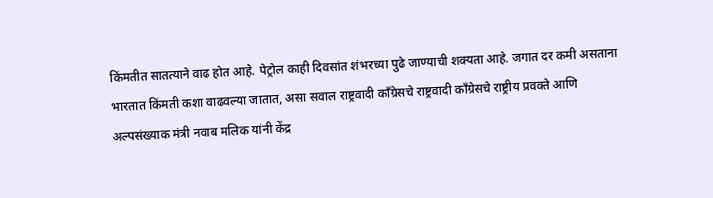किंमतीत सातत्याने वाढ होत आहे. पेट्रोल काही दिवसांत शंभरच्या पुढे जाण्याची शक्यता आहे. जगात दर कमी असताना भारतात किंमती कशा वाढवल्या जातात, असा सवाल राष्ट्रवादी कॉंग्रेसचे राष्ट्रवादी काँग्रेसचे राष्ट्रीय प्रवक्ते आणि अल्पसंख्याक मंत्री नवाब मलिक यांनी केंद्र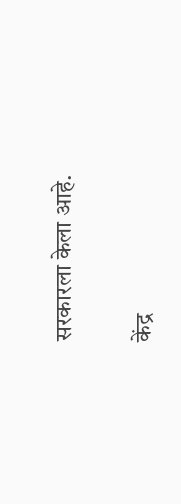सरकारला केला आहे.

केंद्र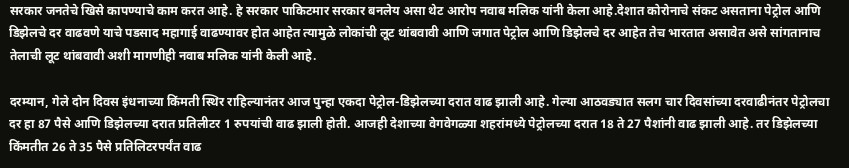सरकार जनतेचे खिसे कापण्याचे काम करत आहे. हे सरकार पाकिटमार सरकार बनलेय असा थेट आरोप नवाब मलिक यांनी केला आहे.देशात कोरोनाचे संकट असताना पेट्रोल आणि डिझेलचे दर वाढवणे याचे पडसाद महागाई वाढण्यावर होत आहेत त्यामुळे लोकांची लूट थांबवावी आणि जगात पेट्रोल आणि डिझेलचे दर आहेत तेच भारतात असावेत असे सांगतानाच तेलाची लूट थांबवावी अशी मागणीही नवाब मलिक यांनी केली आहे.

दरम्यान, गेले दोन दिवस इंधनाच्या किंमती स्थिर राहिल्यानंतर आज पुन्हा एकदा पेट्रोल-डिझेलच्या दरात वाढ झाली आहे. गेल्या आठवड्यात सलग चार दिवसांच्या दरवाढीनंतर पेट्रोलचा दर हा 87 पैसे आणि डिझेलच्या दरात प्रतिलीटर 1 रुपयांची वाढ झाली होती. आजही देशाच्या वेगवेगळ्या शहरांमध्ये पेट्रोलच्या दरात 18 ते 27 पैशांनी वाढ झाली आहे. तर डिझेलच्या किंमतीत 26 ते 35 पैसे प्रतिलिटरपर्यंत वाढ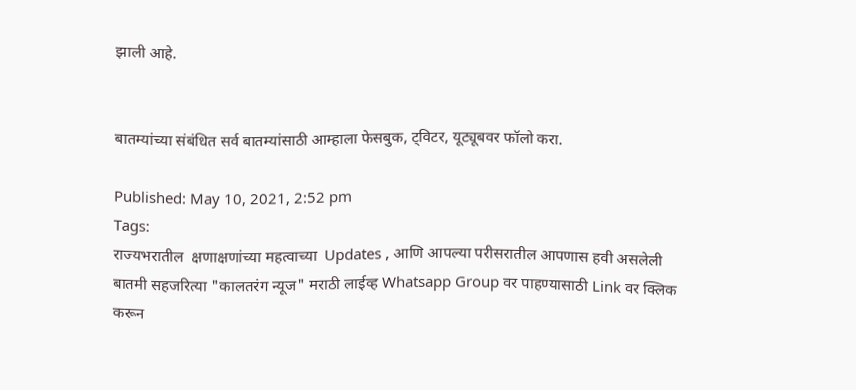झाली आहे.


बातम्यांच्या संबंधित सर्व बातम्यांसाठी आम्हाला फेसबुक, ट्विटर, यूट्यूबवर फॉलो करा.

Published: May 10, 2021, 2:52 pm
Tags:
राज्यभरातील  क्षणाक्षणांच्या महत्वाच्या  Updates , आणि आपल्या परीसरातील आपणास हवी असलेली बातमी सहजरित्या "कालतरंग न्यूज" मराठी लाईव्ह Whatsapp Group वर पाहण्यासाठी Link वर क्लिक करून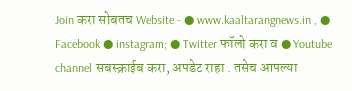Join करा सोबतच Website - ● www.kaaltarangnews.in , ● Facebook ● instagram; ● Twitter फॉलो करा व ● Youtube channel सबस्क्राईब करा, अपडेट राहा . तसेच आपल्या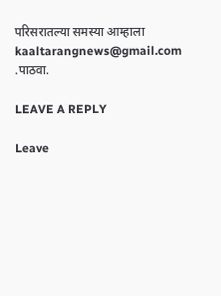परिसरातल्या समस्या आम्हाला kaaltarangnews@gmail.com .पाठवा.

LEAVE A REPLY

Leave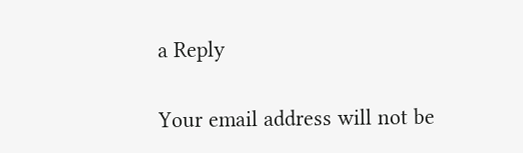a Reply

Your email address will not be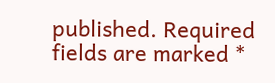published. Required fields are marked *